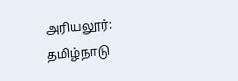அரியலூர்: தமிழ்நாடு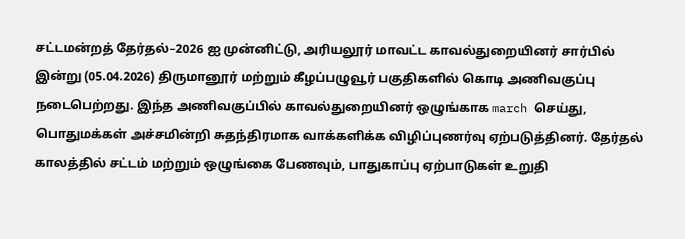சட்டமன்றத் தேர்தல்–2026 ஐ முன்னிட்டு, அரியலூர் மாவட்ட காவல்துறையினர் சார்பில் இன்று (05.04.2026) திருமானூர் மற்றும் கீழப்பழுவூர் பகுதிகளில் கொடி அணிவகுப்பு நடைபெற்றது. இந்த அணிவகுப்பில் காவல்துறையினர் ஒழுங்காக march செய்து, பொதுமக்கள் அச்சமின்றி சுதந்திரமாக வாக்களிக்க விழிப்புணர்வு ஏற்படுத்தினர். தேர்தல் காலத்தில் சட்டம் மற்றும் ஒழுங்கை பேணவும், பாதுகாப்பு ஏற்பாடுகள் உறுதி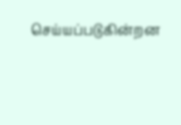செய்யப்படுகின்றன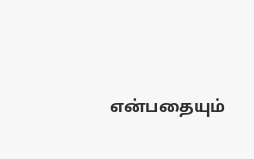என்பதையும்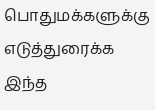பொதுமக்களுக்கு எடுத்துரைக்க இந்த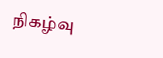நிகழ்வு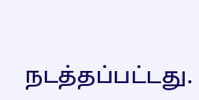நடத்தப்பட்டது.